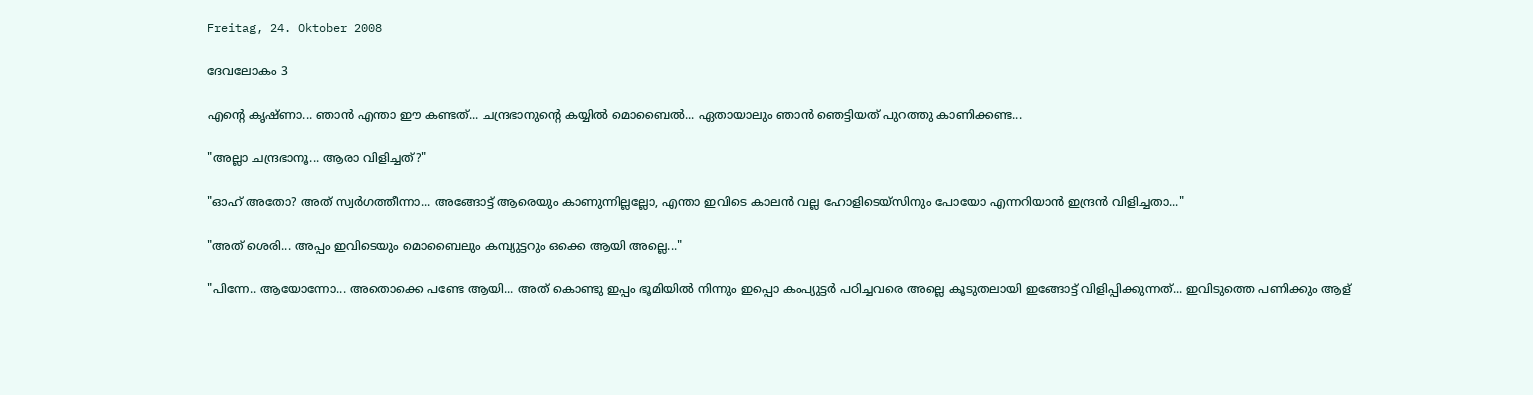Freitag, 24. Oktober 2008

ദേവലോകം 3

എന്റെ കൃഷ്ണാ... ഞാന്‍ എന്താ ഈ കണ്ടത്... ചന്ദ്രഭാനുന്റെ കയ്യില്‍ മൊബൈല്‍... ഏതായാലും ഞാന്‍ ഞെട്ടിയത് പുറത്തു കാണിക്കണ്ട...

"അല്ലാ ചന്ദ്രഭാനൂ... ആരാ വിളിച്ചത്?"

"ഓഹ് അതോ? അത് സ്വര്‍ഗത്തീന്നാ... അങ്ങോട്ട് ആരെയും കാണുന്നില്ലല്ലോ, എന്താ ഇവിടെ കാലന്‍ വല്ല ഹോളിടെയ്സിനും പോയോ എന്നറിയാന്‍ ഇന്ദ്രന്‍ വിളിച്ചതാ..."

"അത് ശെരി... അപ്പം ഇവിടെയും മൊബൈലും കമ്പ്യുട്ടറും ഒക്കെ ആയി അല്ലെ..."

"പിന്നേ.. ആയോന്നോ... അതൊക്കെ പണ്ടേ ആയി... അത് കൊണ്ടു ഇപ്പം ഭൂമിയില്‍ നിന്നും ഇപ്പൊ കംപ്യുട്ടര്‍ പഠിച്ചവരെ അല്ലെ കൂടുതലായി ഇങ്ങോട്ട് വിളിപ്പിക്കുന്നത്... ഇവിടുത്തെ പണിക്കും ആള്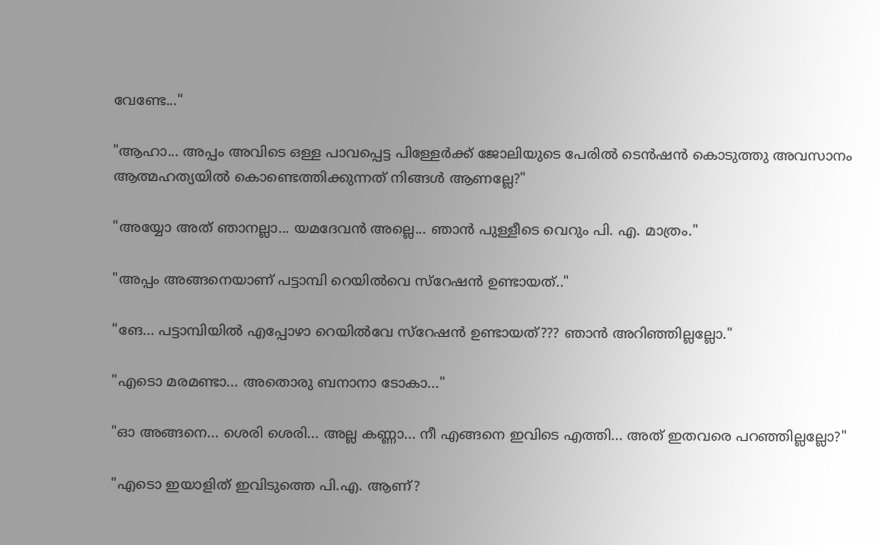വേണ്ടേ..."

"ആഹാ... അപ്പം അവിടെ ഒള്ള പാവപ്പെട്ട പിള്ളേര്‍ക്ക് ജോലിയുടെ പേരില്‍ ടെന്‍ഷന്‍ കൊടുത്തു അവസാനം ആത്മഹത്യയില്‍ കൊണ്ടെത്തിക്കുന്നത് നിങ്ങള്‍ ആണല്ലേ?"

"അയ്യോ അത് ഞാനല്ലാ... യമദേവന്‍ അല്ലെ... ഞാന്‍ പുള്ളീടെ വെറും പി. എ. മാത്രം."

"അപ്പം അങ്ങനെയാണ് പട്ടാമ്പി റെയില്‍വെ സ്റേഷന്‍ ഉണ്ടായത്.."

"ങേ... പട്ടാമ്പിയില്‍ എപ്പോഴാ റെയില്‍വേ സ്റേഷന്‍ ഉണ്ടായത്??? ഞാന്‍ അറിഞ്ഞില്ലല്ലോ."

"എടൊ മരമണ്ടാ... അതൊരു ബനാനാ ടോകാ..."

"ഓ അങ്ങനെ... ശെരി ശെരി... അല്ല കണ്ണാ... നീ എങ്ങനെ ഇവിടെ എത്തി... അത് ഇതവരെ പറഞ്ഞില്ലല്ലോ?"

"എടൊ ഇയാളിത് ഇവിടുത്തെ പി.എ. ആണ്?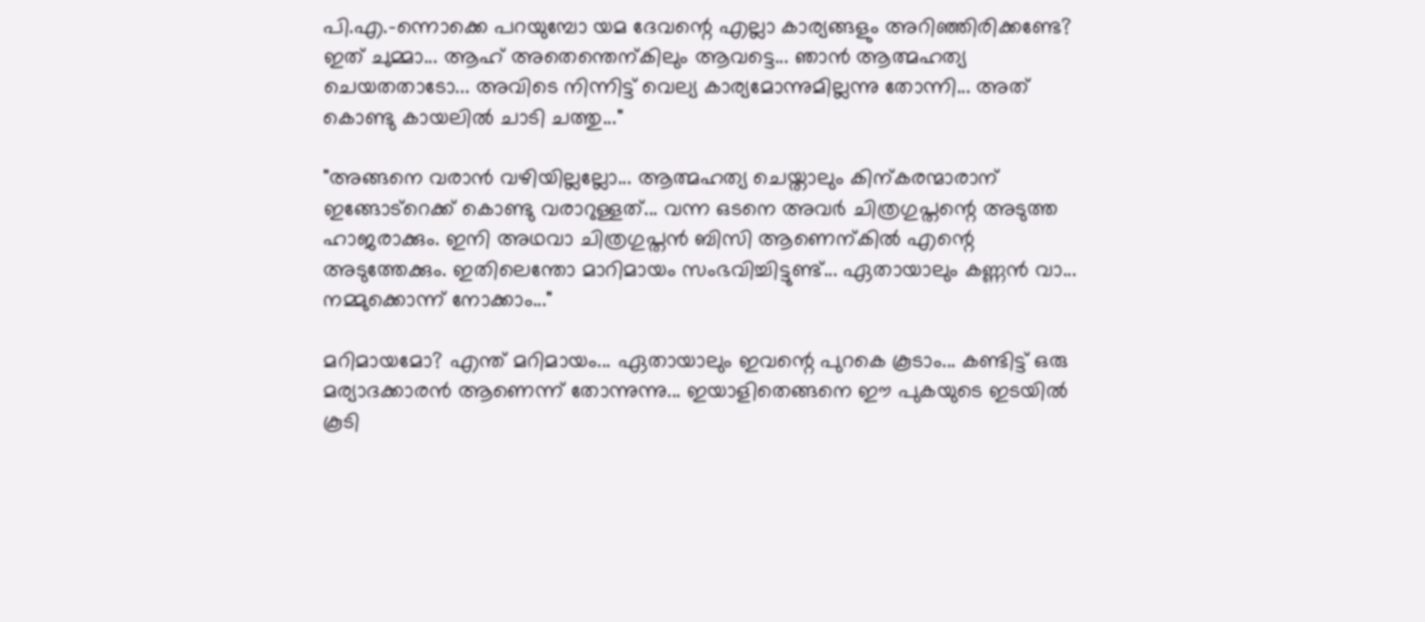പി.എ.-ന്നൊക്കെ പറയുമ്പോ യമ ദേവന്റെ എല്ലാ കാര്യങ്ങളും അറിഞ്ഞിരിക്കണ്ടേ? ഇത് ചുമ്മാ... ആഹ് അതെന്തെന്കിലും ആവട്ടെ... ഞാന്‍ ആത്മഹത്യ ചെയതതാടോ... അവിടെ നിന്നിട്ട് വെല്യ കാര്യമോന്നുമില്ലന്നു തോന്നി... അത് കൊണ്ടു കായലില്‍ ചാടി ചത്തു..."

"അങ്ങനെ വരാന്‍ വഴിയില്ലല്ലോ... ആത്മഹത്യ ചെയ്താലും കിന്കരന്മാരാന് ഇങ്ങോട്റെക്ക് കൊണ്ടു വരാറുള്ളത്... വന്ന ഒടനെ അവര്‍ ചിത്രഗുപ്തന്റെ അടുത്ത ഹാജരാക്കും. ഇനി അഥവാ ചിത്രഗുപ്തന്‍ ബിസി ആണെന്കില്‍ എന്റെ അടുത്തേക്കും. ഇതിലെന്തോ മാറിമായം സംഭവിച്ചിട്ടുണ്ട്... ഏതായാലും കണ്ണന്‍ വാ... നമ്മുക്കൊന്ന് നോക്കാം..."

മറിമായമോ? എന്ത് മറിമായം... ഏതായാലും ഇവന്റെ പുറകെ കൂടാം... കണ്ടിട്ട് ഒരു മര്യാദക്കാരന്‍ ആണെന്ന് തോന്നുന്നു... ഇയാളിതെങ്ങനെ ഈ പുകയുടെ ഇടയില്‍ കൂടി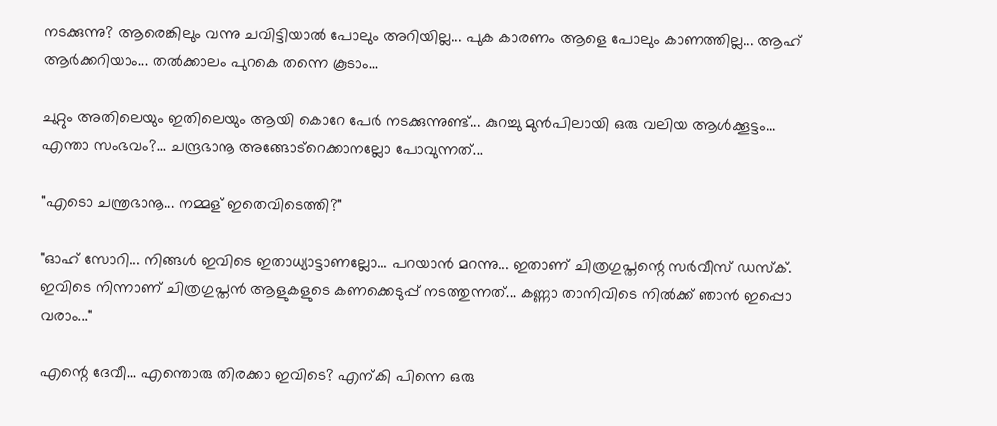നടക്കുന്നു? ആരെങ്കിലും വന്നു ചവിട്ടിയാല്‍ പോലും അറിയില്ല... പുക കാരണം ആളെ പോലും കാണത്തില്ല... ആഹ് ആര്‍ക്കറിയാം... തല്‍ക്കാലം പുറകെ തന്നെ കൂടാം...

ചുറ്റും അതിലെയും ഇതിലെയും ആയി കൊറേ പേര്‍ നടക്കുന്നുണ്ട്... കുറച്ചു മുന്‍പിലായി ഒരു വലിയ ആള്‍ക്കൂട്ടം... എന്താ സംഭവം?... ചന്ദ്രഭാനൂ അങ്ങോട്റെക്കാനല്ലോ പോവുന്നത്...

"എടൊ ചന്ത്രഭാനൂ... നമ്മള് ഇതെവിടെത്തി?"

"ഓഹ് സോറി... നിങ്ങള്‍ ഇവിടെ ഇതാധ്യാട്ടാണല്ലോ... പറയാന്‍ മറന്നു... ഇതാണ് ചിത്രഗുപ്തന്റെ സര്‍വീസ് ഡസ്ക്. ഇവിടെ നിന്നാണ് ചിത്രഗുപ്തന്‍ ആളുകളുടെ കണക്കെടുപ്പ് നടത്തുന്നത്... കണ്ണാ താനിവിടെ നില്‍ക്ക് ഞാന്‍ ഇപ്പൊ വരാം..."

എന്റെ ദേവീ... എന്തൊരു തിരക്കാ ഇവിടെ? എന്കി പിന്നെ ഒരു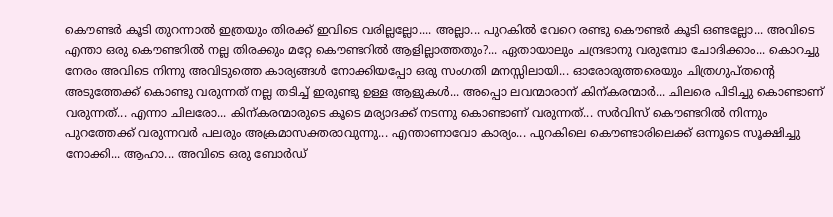കൌണ്ടര്‍ കൂടി തുറന്നാല്‍ ഇത്രയും തിരക്ക് ഇവിടെ വരില്ലല്ലോ.... അല്ലാ... പുറകില്‍ വേറെ രണ്ടു കൌണ്ടര്‍ കൂടി ഒണ്ടല്ലോ... അവിടെ എന്താ ഒരു കൌണ്ടറില്‍ നല്ല തിരക്കും മറ്റേ കൌണ്ടറില്‍ ആളില്ലാത്തതും?... ഏതായാലും ചന്ദ്രഭാനു വരുമ്പോ ചോദിക്കാം... കൊറച്ചു നേരം അവിടെ നിന്നു അവിടുത്തെ കാര്യങ്ങള്‍ നോക്കിയപ്പോ ഒരു സംഗതി മനസ്സിലായി... ഓരോരുത്തരെയും ചിത്രഗുപ്തന്റെ അടുത്തേക്ക് കൊണ്ടു വരുന്നത് നല്ല തടിച്ച് ഇരുണ്ടു ഉള്ള ആളുകള്‍... അപ്പൊ ലവന്മാരാന് കിന്കരന്മാര്‍... ചിലരെ പിടിച്ചു കൊണ്ടാണ് വരുന്നത്... എന്നാ ചിലരോ... കിന്കരന്മാരുടെ കൂടെ മര്യാദക്ക് നടന്നു കൊണ്ടാണ് വരുന്നത്... സര്‍വിസ് കൌണ്ടറില്‍ നിന്നും പുറത്തേക്ക് വരുന്നവര്‍ പലരും അക്രമാസക്തരാവുന്നു... എന്താണാവോ കാര്യം... പുറകിലെ കൌണ്ടാരിലെക്ക് ഒന്നൂടെ സൂക്ഷിച്ചു നോക്കി... ആഹാ... അവിടെ ഒരു ബോര്‍ഡ്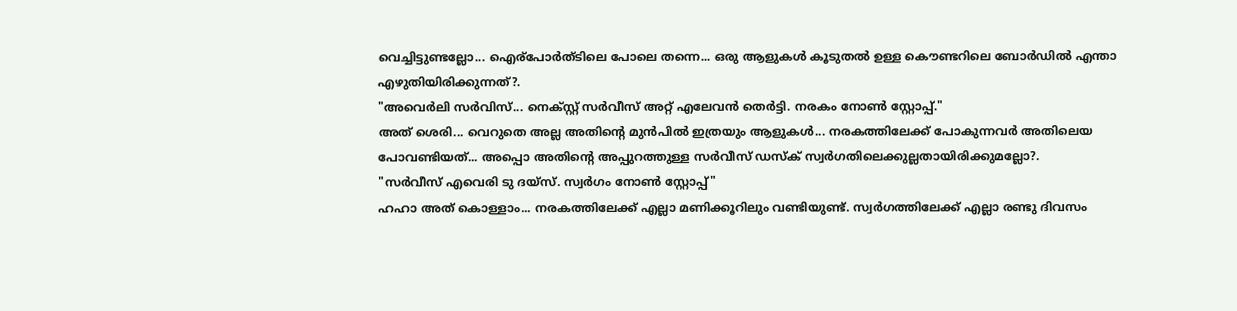വെച്ചിട്ടുണ്ടല്ലോ... ഐര്പോര്‍ത്ടിലെ പോലെ തന്നെ... ഒരു ആളുകള്‍ കൂടുതല്‍ ഉള്ള കൌണ്ടറിലെ ബോര്‍ഡില്‍ എന്താ എഴുതിയിരിക്കുന്നത്?.
"അവെര്‍ലി സര്‍വിസ്... നെക്സ്റ്റ് സര്‍വീസ് അറ്റ്‌ എലേവന്‍ തെര്‍ട്ടി. നരകം നോണ്‍ സ്റ്റോപ്പ്."
അത് ശെരി... വെറുതെ അല്ല അതിന്റെ മുന്‍പില്‍ ഇത്രയും ആളുകള്‍... നരകത്തിലേക്ക് പോകുന്നവര്‍ അതിലെയ പോവണ്ടിയത്... അപ്പൊ അതിന്റെ അപ്പുറത്തുള്ള സര്‍വീസ് ഡസ്ക് സ്വര്‍ഗതിലെക്കുല്ലതായിരിക്കുമല്ലോ?.
"സര്‍വീസ് എവെരി ടു ദയ്സ്. സ്വര്‍ഗം നോണ്‍ സ്റ്റോപ്പ്"
ഹഹാ അത് കൊള്ളാം... നരകത്തിലേക്ക് എല്ലാ മണിക്കൂറിലും വണ്ടിയുണ്ട്. സ്വര്‍ഗത്തിലേക്ക് എല്ലാ രണ്ടു ദിവസം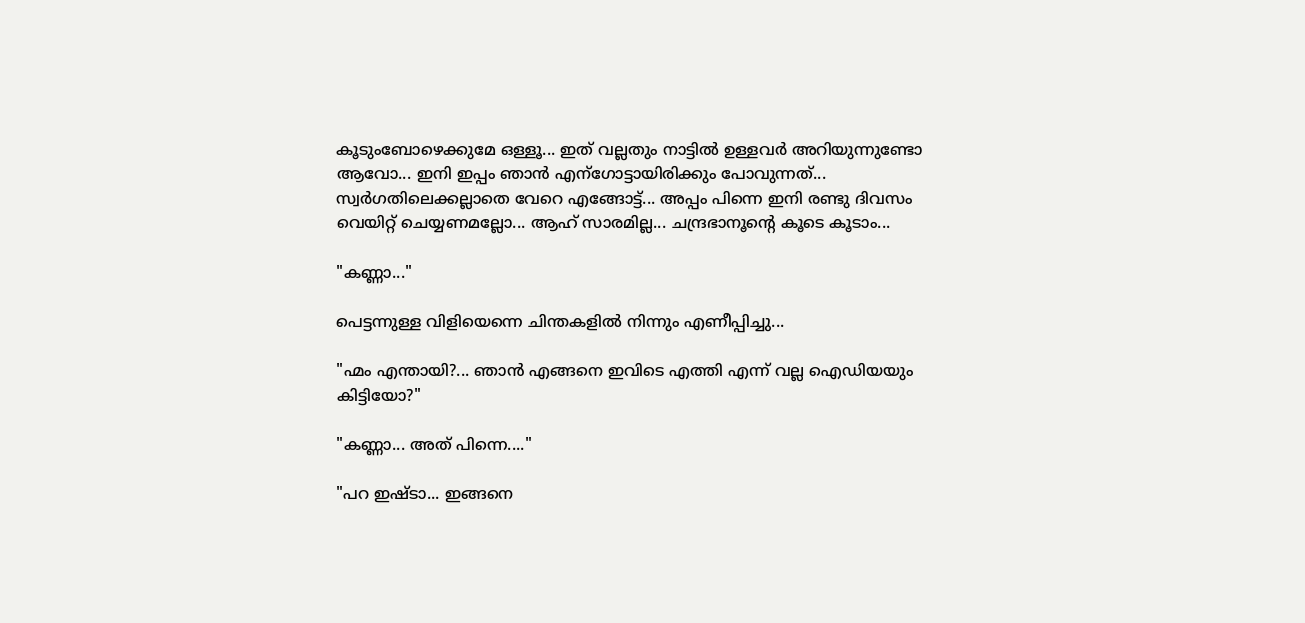കൂടുംബോഴെക്കുമേ ഒള്ളൂ... ഇത് വല്ലതും നാട്ടില്‍ ഉള്ളവര്‍ അറിയുന്നുണ്ടോ ആവോ... ഇനി ഇപ്പം ഞാന്‍ എന്ഗോട്ടായിരിക്കും പോവുന്നത്... സ്വര്‍ഗതിലെക്കല്ലാതെ വേറെ എങ്ങോട്ട്... അപ്പം പിന്നെ ഇനി രണ്ടു ദിവസം വെയിറ്റ് ചെയ്യണമല്ലോ... ആഹ് സാരമില്ല... ചന്ദ്രഭാനൂന്റെ കൂടെ കൂടാം...

"കണ്ണാ..."

പെട്ടന്നുള്ള വിളിയെന്നെ ചിന്തകളില്‍ നിന്നും എണീപ്പിച്ചു...

"ഹ്മം എന്തായി?... ഞാന്‍ എങ്ങനെ ഇവിടെ എത്തി എന്ന് വല്ല ഐഡിയയും കിട്ടിയോ?"

"കണ്ണാ... അത് പിന്നെ...."

"പറ ഇഷ്ടാ... ഇങ്ങനെ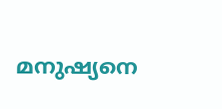മനുഷ്യനെ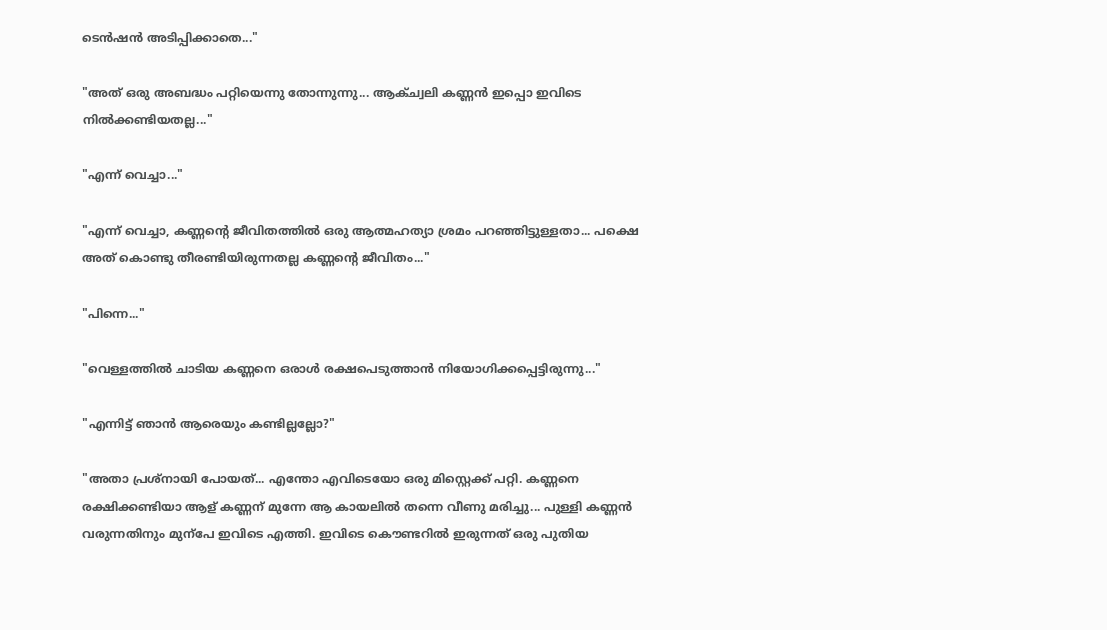ടെന്‍ഷന്‍ അടിപ്പിക്കാതെ..."

"അത് ഒരു അബദ്ധം പറ്റിയെന്നു തോന്നുന്നു... ആക്ച്വലി കണ്ണന്‍ ഇപ്പൊ ഇവിടെ നില്‍ക്കണ്ടിയതല്ല..."

"എന്ന് വെച്ചാ..."

"എന്ന് വെച്ചാ, കണ്ണന്റെ ജീവിതത്തില്‍ ഒരു ആത്മഹത്യാ ശ്രമം പറഞ്ഞിട്ടുള്ളതാ... പക്ഷെ അത് കൊണ്ടു തീരണ്ടിയിരുന്നതല്ല കണ്ണന്റെ ജീവിതം..."

"പിന്നെ..."

"വെള്ളത്തില്‍ ചാടിയ കണ്ണനെ ഒരാള്‍ രക്ഷപെടുത്താന്‍ നിയോഗിക്കപ്പെട്ടിരുന്നു..."

"എന്നിട്ട് ഞാന്‍ ആരെയും കണ്ടില്ലല്ലോ?"

"അതാ പ്രശ്നായി പോയത്... എന്തോ എവിടെയോ ഒരു മിസ്റ്റെക്ക് പറ്റി. കണ്ണനെ രക്ഷിക്കണ്ടിയാ ആള് കണ്ണന് മുന്നേ ആ കായലില്‍ തന്നെ വീണു മരിച്ചു... പുള്ളി കണ്ണന്‍ വരുന്നതിനും മുന്പേ ഇവിടെ എത്തി. ഇവിടെ കൌണ്ടറില്‍ ഇരുന്നത് ഒരു പുതിയ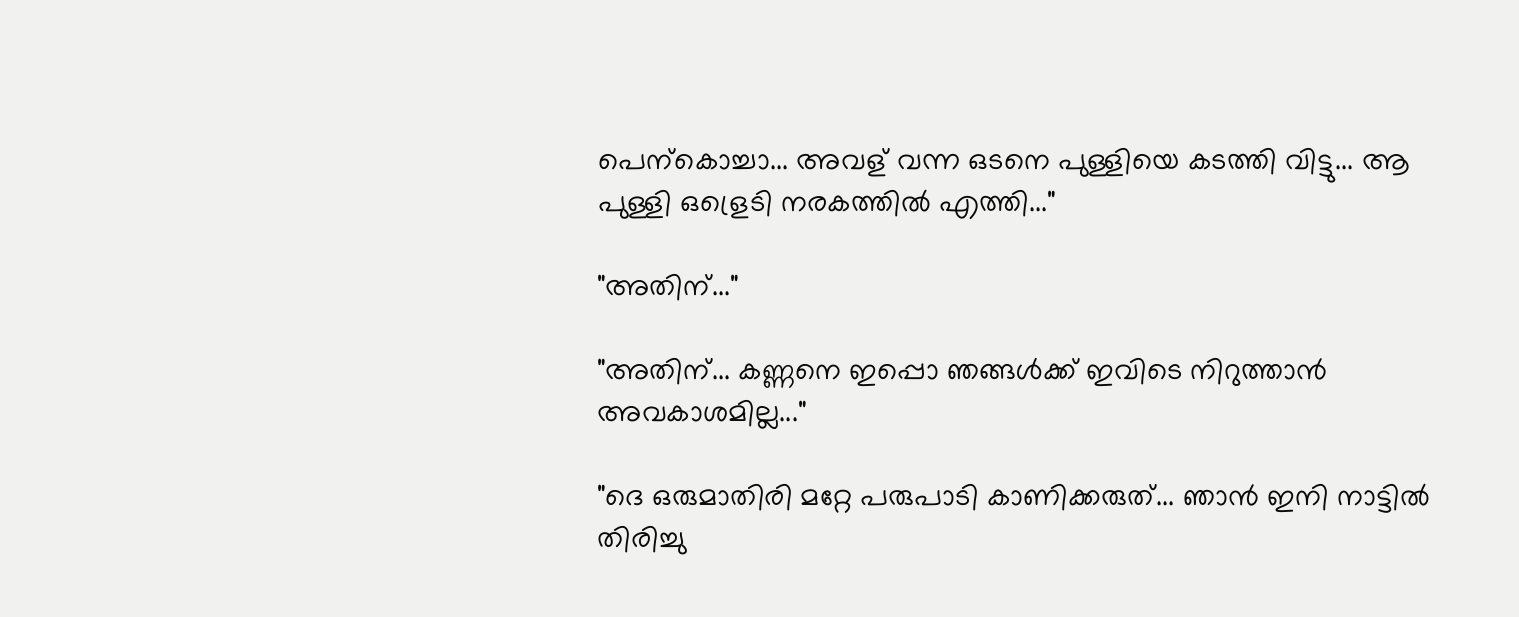പെന്കൊച്ചാ... അവള് വന്ന ഒടനെ പുള്ളിയെ കടത്തി വിട്ടു... ആ പുള്ളി ഒള്രെടി നരകത്തില്‍ എത്തി..."

"അതിന്..."

"അതിന്... കണ്ണനെ ഇപ്പൊ ഞങ്ങള്‍ക്ക് ഇവിടെ നിറുത്താന്‍ അവകാശമില്ല..."

"ദെ ഒരുമാതിരി മറ്റേ പരുപാടി കാണിക്കരുത്... ഞാന്‍ ഇനി നാട്ടില്‍ തിരിച്ചു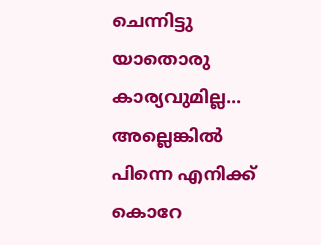ചെന്നിട്ടു യാതൊരു കാര്യവുമില്ല... അല്ലെങ്കില്‍ പിന്നെ എനിക്ക് കൊറേ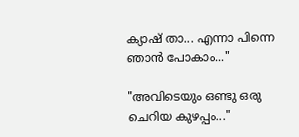ക്യാഷ് താ... എന്നാ പിന്നെ ഞാന്‍ പോകാം..."

"അവിടെയും ഒണ്ടു ഒരു ചെറിയ കുഴപ്പം..."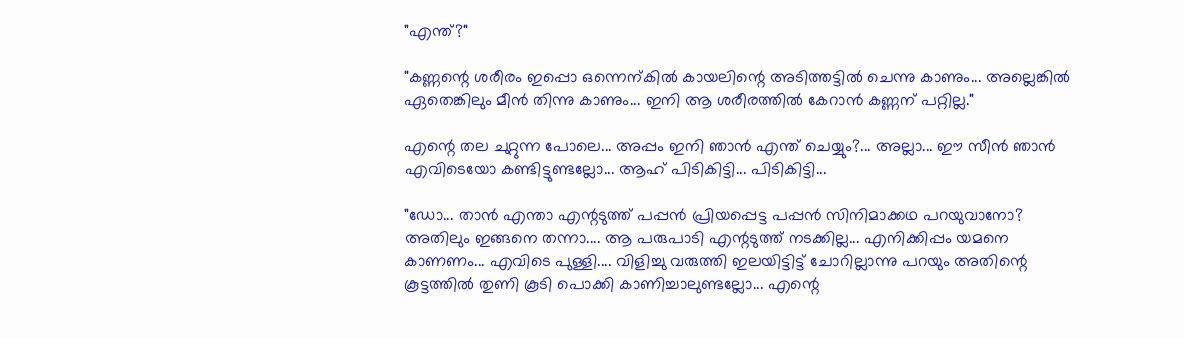"എന്ത്?"

"കണ്ണന്റെ ശരീരം ഇപ്പൊ ഒന്നെന്കില്‍ കായലിന്റെ അടിത്തട്ടില്‍ ചെന്നു കാണും... അല്ലെങ്കില്‍ ഏതെങ്കിലും മീന്‍ തിന്നു കാണും... ഇനി ആ ശരീരത്തില്‍ കേറാന്‍ കണ്ണന് പറ്റില്ല."

എന്റെ തല ചുറ്റുന്ന പോലെ... അപ്പം ഇനി ഞാന്‍ എന്ത് ചെയ്യും?... അല്ലാ... ഈ സീന്‍ ഞാന്‍ എവിടെയോ കണ്ടിട്ടുണ്ടല്ലോ... ആഹ് പിടികിട്ടി... പിടികിട്ടി...

"ഡോ... താന്‍ എന്താ എന്റടുത്ത് പപ്പന്‍ പ്രിയപ്പെട്ട പപ്പന്‍ സിനിമാക്കഥ പറയുവാനോ? അതിലും ഇങ്ങനെ തന്നാ.... ആ പരുപാടി എന്റടുത്ത് നടക്കില്ല... എനിക്കിപ്പം യമനെ കാണണം... എവിടെ പുള്ളി.... വിളിച്ചു വരുത്തി ഇലയിട്ടിട്ട് ചോറില്ലാന്നു പറയും അതിന്റെ കൂട്ടത്തില്‍ തുണി കൂടി പൊക്കി കാണിച്ചാലുണ്ടല്ലോ... എന്റെ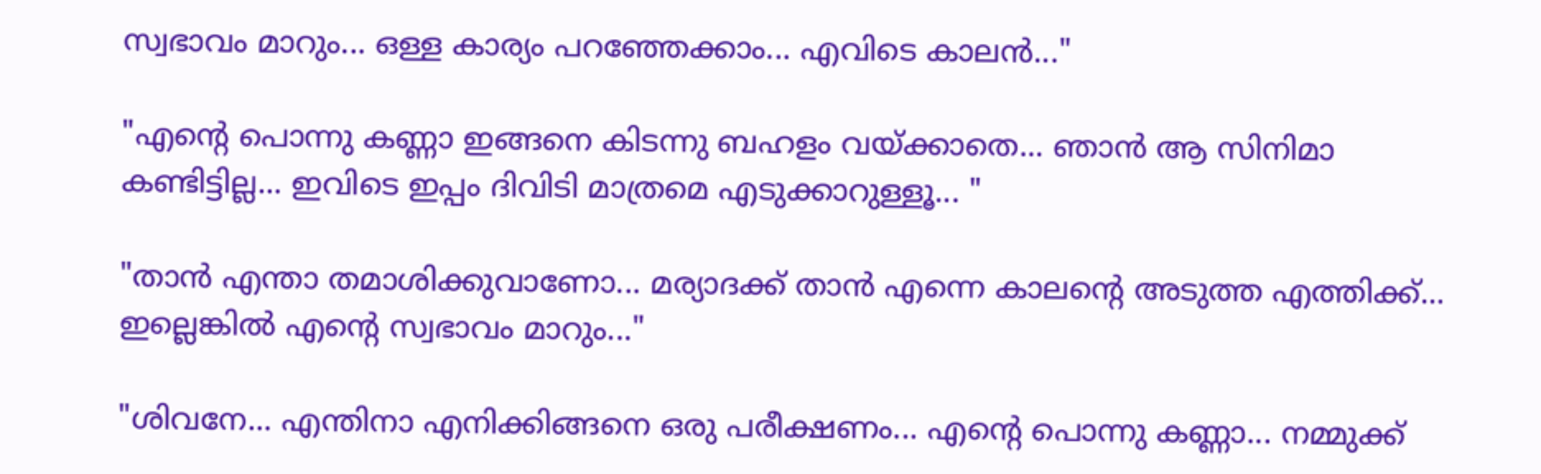സ്വഭാവം മാറും... ഒള്ള കാര്യം പറഞ്ഞേക്കാം... എവിടെ കാലന്‍..."

"എന്റെ പൊന്നു കണ്ണാ ഇങ്ങനെ കിടന്നു ബഹളം വയ്ക്കാതെ... ഞാന്‍ ആ സിനിമാ കണ്ടിട്ടില്ല... ഇവിടെ ഇപ്പം ദിവിടി മാത്രമെ എടുക്കാറുള്ളൂ... "

"താന്‍ എന്താ തമാശിക്കുവാണോ... മര്യാദക്ക് താന്‍ എന്നെ കാലന്റെ അടുത്ത എത്തിക്ക്‌... ഇല്ലെങ്കില്‍ എന്റെ സ്വഭാവം മാറും..."

"ശിവനേ... എന്തിനാ എനിക്കിങ്ങനെ ഒരു പരീക്ഷണം... എന്റെ പൊന്നു കണ്ണാ... നമ്മുക്ക്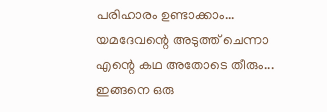പരിഹാരം ഉണ്ടാക്കാം... യമദേവന്റെ അടുത്ത് ചെന്നാ എന്റെ കഥ അതോടെ തീരും... ഇങ്ങനെ ഒരു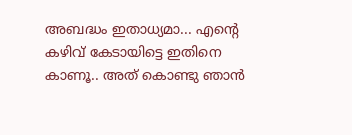അബദ്ധം ഇതാധ്യമാ... എന്റെ കഴിവ് കേടായിട്ടെ ഇതിനെ കാണൂ.. അത് കൊണ്ടു ഞാന്‍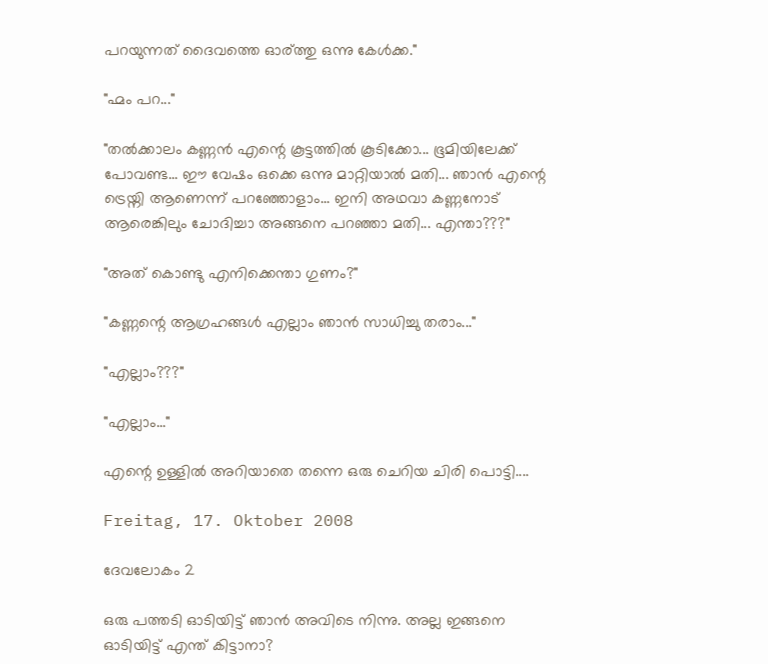പറയുന്നത് ദൈവത്തെ ഓര്ത്തു ഒന്നു കേള്‍ക്ക."

"ഹ്മം പറ..."

"തല്‍ക്കാലം കണ്ണന്‍ എന്റെ കൂട്ടത്തില്‍ കൂടിക്കോ... ഭൂമിയിലേക്ക് പോവണ്ട... ഈ വേഷം ഒക്കെ ഒന്നു മാറ്റിയാല്‍ മതി... ഞാന്‍ എന്റെ ട്രെയ്നി ആണെന്ന് പറഞ്ഞോളാം... ഇനി അഥവാ കണ്ണനോട് ആരെങ്കിലും ചോദിച്ചാ അങ്ങനെ പറഞ്ഞാ മതി... എന്താ???"

"അത് കൊണ്ടു എനിക്കെന്താ ഗുണം?"

"കണ്ണന്റെ ആഗ്രഹങ്ങള്‍ എല്ലാം ഞാന്‍ സാധിച്ചു തരാം..."

"എല്ലാം???"

"എല്ലാം..."

എന്റെ ഉള്ളില്‍ അറിയാതെ തന്നെ ഒരു ചെറിയ ചിരി പൊട്ടി....

Freitag, 17. Oktober 2008

ദേവലോകം 2

ഒരു പത്തടി ഓടിയിട്ട് ഞാന്‍ അവിടെ നിന്നു. അല്ല ഇങ്ങനെ ഓടിയിട്ട് എന്ത് കിട്ടാനാ?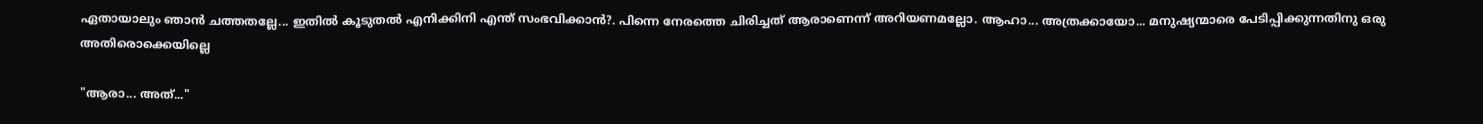ഏതായാലും ഞാന്‍ ചത്തതല്ലേ... ഇതില്‍ കൂടുതല്‍ എനിക്കിനി എന്ത് സംഭവിക്കാന്‍?. പിന്നെ നേരത്തെ ചിരിച്ചത് ആരാണെന്ന് അറിയണമല്ലോ. ആഹാ... അത്രക്കായോ... മനുഷ്യന്മാരെ പേടിപ്പിക്കുന്നതിനു ഒരു അതിരൊക്കെയില്ലെ

"ആരാ... അത്..."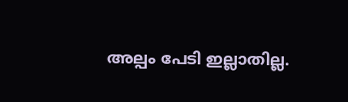അല്പം പേടി ഇല്ലാതില്ല.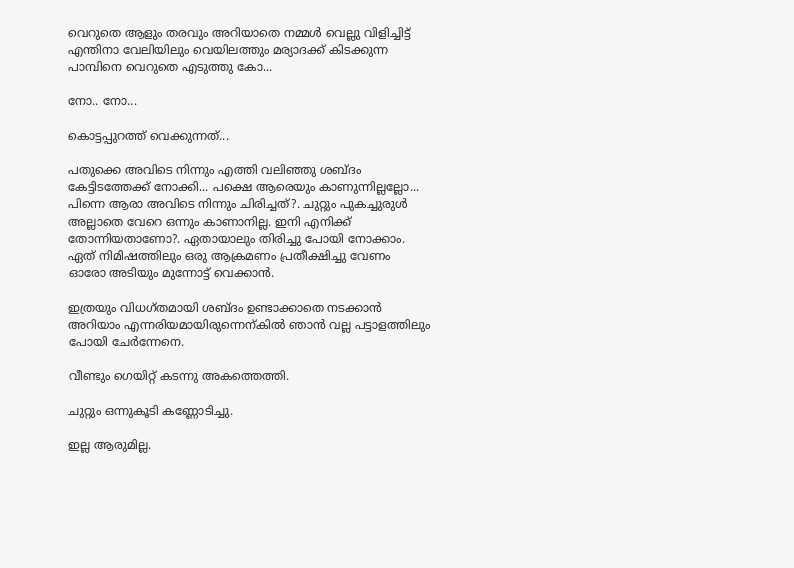വെറുതെ ആളും തരവും അറിയാതെ നമ്മള്‍ വെല്ലു വിളിച്ചിട്ട് എന്തിനാ വേലിയിലും വെയിലത്തും മര്യാദക്ക് കിടക്കുന്ന പാമ്പിനെ വെറുതെ എടുത്തു കോ...

നോ.. നോ...

കൊട്ടപ്പുറത്ത് വെക്കുന്നത്...

പതുക്കെ അവിടെ നിന്നും എത്തി വലിഞ്ഞു ശബ്ദം കേട്ടിടത്തേക്ക് നോക്കി... പക്ഷെ ആരെയും കാണുന്നില്ലല്ലോ... പിന്നെ ആരാ അവിടെ നിന്നും ചിരിച്ചത്?. ചുറ്റും പുകച്ചുരുള്‍ അല്ലാതെ വേറെ ഒന്നും കാണാനില്ല. ഇനി എനിക്ക് തോന്നിയതാണോ?. ഏതായാലും തിരിച്ചു പോയി നോക്കാം. ഏത് നിമിഷത്തിലും ഒരു ആക്രമണം പ്രതീക്ഷിച്ചു വേണം ഓരോ അടിയും മുന്നോട്ട് വെക്കാന്‍.

ഇത്രയും വിധഗ്തമായി ശബ്ദം ഉണ്ടാക്കാതെ നടക്കാന്‍ അറിയാം എന്നരിയമായിരുന്നെന്കില്‍ ഞാന്‍ വല്ല പട്ടാളത്തിലും പോയി ചേര്‍ന്നേനെ.

വീണ്ടും ഗെയിറ്റ് കടന്നു അകത്തെത്തി.

ചുറ്റും ഒന്നുകൂടി കണ്ണോടിച്ചു.

ഇല്ല ആരുമില്ല.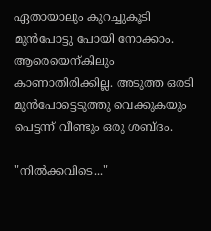ഏതായാലും കുറച്ചുകൂടി മുന്‍പോട്ടു പോയി നോക്കാം. ആരെയെന്കിലും കാണാതിരിക്കില്ല. അടുത്ത ഒരടി മുന്‍പോട്ടെടുത്തു വെക്കുകയും പെട്ടന്ന് വീണ്ടും ഒരു ശബ്ദം.

"നില്‍ക്കവിടെ..."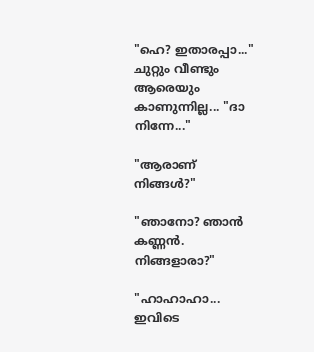"ഹെ? ഇതാരപ്പാ..." ചുറ്റും വീണ്ടും ആരെയും കാണുന്നില്ല... "ദാ നിന്നേ..."

"ആരാണ് നിങ്ങള്‍?"

"ഞാനോ? ഞാന്‍ കണ്ണന്‍. നിങ്ങളാരാ?"

"ഹാഹാഹാ... ഇവിടെ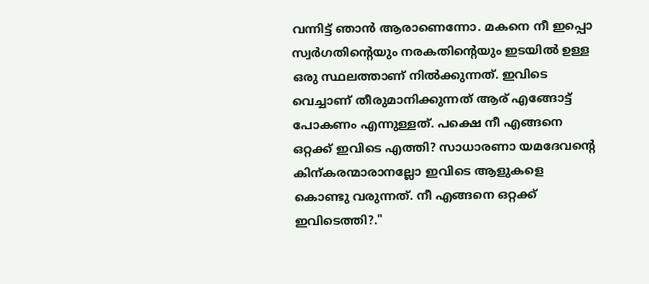വന്നിട്ട് ഞാന്‍ ആരാണെന്നോ. മകനെ നീ ഇപ്പൊ സ്വര്‍ഗതിന്റെയും നരകതിന്റെയും ഇടയില്‍ ഉള്ള ഒരു സ്ഥലത്താണ് നില്‍ക്കുന്നത്. ഇവിടെ വെച്ചാണ് തീരുമാനിക്കുന്നത് ആര് എങ്ങോട്ട് പോകണം എന്നുള്ളത്. പക്ഷെ നീ എങ്ങനെ ഒറ്റക്ക് ഇവിടെ എത്തി? സാധാരണാ യമദേവന്റെ കിന്കരന്മാരാനല്ലോ ഇവിടെ ആളുകളെ കൊണ്ടു വരുന്നത്. നീ എങ്ങനെ ഒറ്റക്ക് ഇവിടെത്തി?."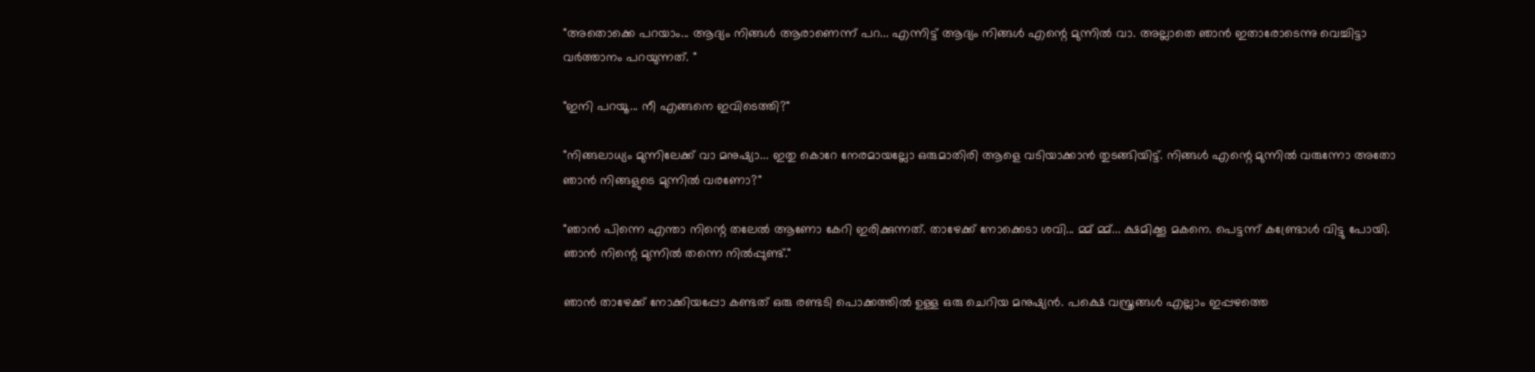"അതൊക്കെ പറയാം... ആദ്യം നിങ്ങള്‍ ആരാണെന്ന് പറ... എന്നിട്ട് ആദ്യം നിങ്ങള്‍ എന്റെ മുന്നില്‍ വാ. അല്ലാതെ ഞാന്‍ ഇതാരോടെന്നു വെച്ചിട്ടാ വര്‍ത്താനം പറയുന്നത്. "

"ഇനി പറയൂ... നീ എങ്ങനെ ഇവിടെത്തി?"

"നിങ്ങലാധ്യം മുന്നിലേക്ക് വാ മനുഷ്യാ... ഇതു കൊറേ നേരമായല്ലോ ഒരുമാതിരി ആളെ വടിയാക്കാന്‍ തുടങ്ങിയിട്ട്. നിങ്ങള്‍ എന്റെ മുന്നില്‍ വരുന്നോ അതോ ഞാന്‍ നിങ്ങളുടെ മുന്നില്‍ വരണോ?"

"ഞാന്‍ പിന്നെ എന്താ നിന്റെ തലേല്‍ ആണോ കേറി ഇരിക്കുന്നത്. താഴേക്ക് നോക്കെടാ ശവി... മ്മ് മ്മ്... ക്ഷമിക്കൂ മകനെ. പെട്ടന്ന് കണ്ട്രോള്‍ വിട്ടു പോയി. ഞാന്‍ നിന്റെ മുന്നില്‍ തന്നെ നില്‍പ്പുണ്ട്‌."

ഞാന്‍ താഴേക്ക് നോക്കിയപ്പോ കണ്ടത് ഒരു രണ്ടടി പൊക്കത്തില്‍ ഉള്ള ഒരു ചെറിയ മനുഷ്യന്‍. പക്ഷെ വസ്ത്രങ്ങള്‍ എല്ലാം ഇപ്പഴത്തെ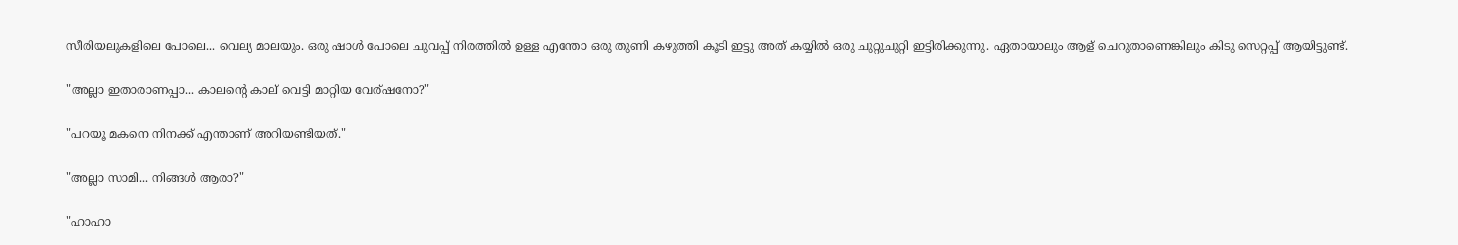സീരിയലുകളിലെ പോലെ... വെല്യ മാലയും. ഒരു ഷാള്‍ പോലെ ചുവപ്പ് നിരത്തില്‍ ഉള്ള എന്തോ ഒരു തുണി കഴുത്തി കൂടി ഇട്ടു അത് കയ്യില്‍ ഒരു ചുറ്റുചുറ്റി ഇട്ടിരിക്കുന്നു. ഏതായാലും ആള് ചെറുതാണെങ്കിലും കിടു സെറ്റപ്പ് ആയിട്ടുണ്ട്‌.

"അല്ലാ ഇതാരാണപ്പാ... കാലന്റെ കാല് വെട്ടി മാറ്റിയ വേര്ഷനോ?"

"പറയൂ മകനെ നിനക്ക് എന്താണ് അറിയണ്ടിയത്."

"അല്ലാ സാമി... നിങ്ങള്‍ ആരാ?"

"ഹാഹാ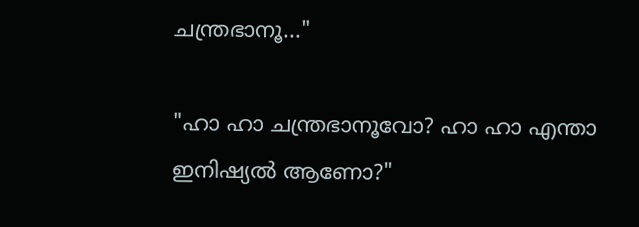ചന്ത്രഭാനൂ..."

"ഹാ ഹാ ചന്ത്രഭാനൂവോ? ഹാ ഹാ എന്താ ഇനിഷ്യല്‍ ആണോ?"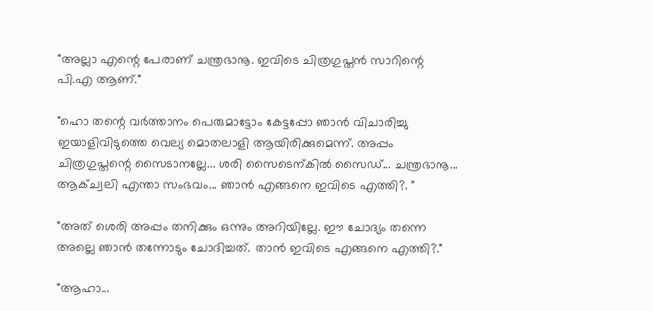"അല്ലാ എന്റെ പേരാണ് ചന്ത്രഭാനൂ. ഇവിടെ ചിത്രഗുപ്തന്‍ സാറിന്റെ പി.എ ആണ്."

"ഹൊ തന്റെ വര്‍ത്താനം പെരുമാട്ടോം കേട്ടപ്പോ ഞാന്‍ വിചാരിച്ചു ഇയാളിവിടുത്തെ വെല്യ മൊതലാളി ആയിരിക്കുമെന്ന്. അപ്പം ചിത്രഗുപ്തന്റെ സൈടാനല്ലേ... ശരി സൈടെന്കില്‍ സൈഡ്... ചന്ത്രഭാനൂ... ആക്ച്വലി എന്താ സംഭവം... ഞാന്‍ എങ്ങനെ ഇവിടെ എത്തി?. "

"അത് ശെരി അപ്പം തനിക്കും ഒന്നും അറിയില്ലേ. ഈ ചോദ്യം തന്നെ അല്ലെ ഞാന്‍ തന്നോടും ചോദിച്ചത്. താന്‍ ഇവിടെ എങ്ങനെ എത്തി?."

"ആഹാ...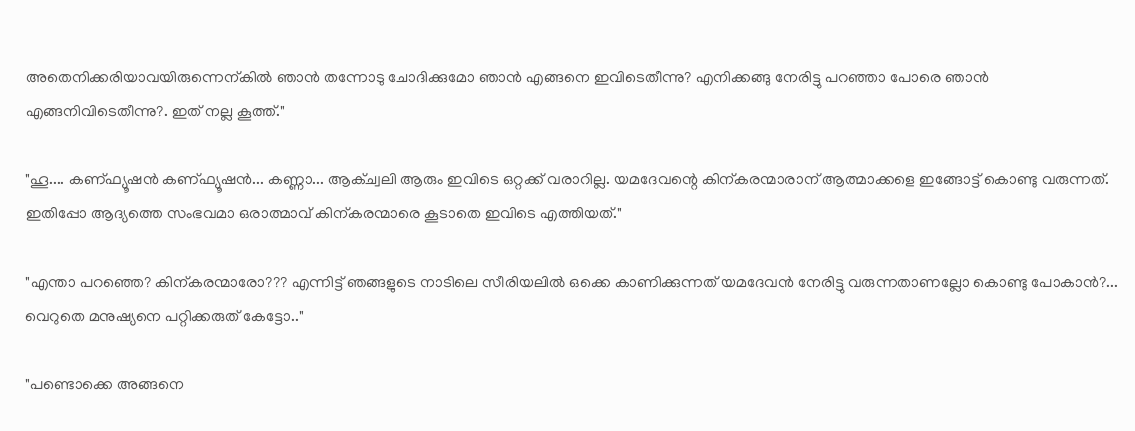അതെനിക്കരിയാവയിരുന്നെന്കില്‍ ഞാന്‍ തന്നോടു ചോദിക്കുമോ ഞാന്‍ എങ്ങനെ ഇവിടെതീന്നു? എനിക്കങ്ങു നേരിട്ടു പറഞ്ഞാ പോരെ ഞാന്‍ എങ്ങനിവിടെതീന്നു?. ഇത് നല്ല കൂത്ത്."

"ഹൂ.... കണ്ഫ്യൂഷന്‍ കണ്ഫ്യൂഷന്‍... കണ്ണാ... ആക്ച്വലി ആരും ഇവിടെ ഒറ്റക്ക് വരാറില്ല. യമദേവന്റെ കിന്കരന്മാരാന് ആത്മാക്കളെ ഇങ്ങോട്ട് കൊണ്ടു വരുന്നത്. ഇതിപ്പോ ആദ്യത്തെ സംഭവമാ ഒരാത്മാവ് കിന്കരന്മാരെ കൂടാതെ ഇവിടെ എത്തിയത്."

"എന്താ പറഞ്ഞെ? കിന്കരന്മാരോ??? എന്നിട്ട് ഞങ്ങളുടെ നാടിലെ സീരിയലില്‍ ഒക്കെ കാണിക്കുന്നത് യമദേവന്‍ നേരിട്ടു വരുന്നതാണല്ലോ കൊണ്ടു പോകാന്‍?... വെറുതെ മനുഷ്യനെ പറ്റിക്കരുത് കേട്ടോ.."

"പണ്ടൊക്കെ അങ്ങനെ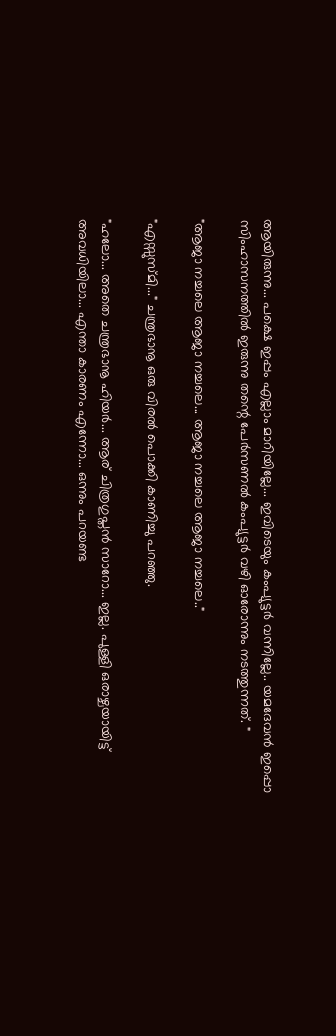ആയിരുന്നു... പക്ഷെ ഇപ്പം എല്ലാം മാറിയില്ലേ... ഇവിടെയും കംപ്യുട്ടര്‍ വന്നില്ലേ.. യമദേവന്‍ ഇപ്പൊ സിംഹാസനത്തില്‍ ഇരുന്നു തന്റെ പേര്‍സണല്‍ കംപ്യുട്ടര്‍ വഴി ഓരോന്നും നടത്തുന്നത്. "

"ആജാ നച്ചലെ ആജാ നച്ചലെ... ആജാ നച്ചലെ ആജാ നച്ചലെ.."

"എസ്സുസ്മി..." ചന്ത്രഭാനൂ ഒരു വിരല്‍ പൊക്കി കാണിച്ചു പറഞ്ഞു.

"ഹലോ... അതെ ചന്ത്രഭാനൂ ഹിയര്‍... ആര് ചിത്രഗുപ്തന്‍ സാറോ... ഇല്ല. പുള്ളി ഒരാഴ്ചയായിട്ട് അവധിയിലാ... എന്താ കാരണം എന്നോ... ഒന്നും പറയണ്ട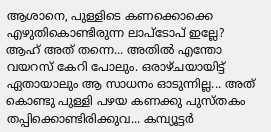ആശാനെ, പുള്ളിടെ കണക്കൊക്കെ എഴുതികൊണ്ടിരുന്ന ലാപ്ടോപ് ഇല്ലേ? ആഹ് അത് തന്നെ... അതില്‍ എന്തോ വയറസ് കേറി പോലും. ഒരാഴ്ചയായിട്ട് ഏതായാലും ആ സാധനം ഓടുന്നില്ല... അത് കൊണ്ടു പുള്ളി പഴയ കണക്കു പുസ്തകം തപ്പിക്കൊണ്ടിരിക്കുവ... കമ്പ്യൂട്ടര്‍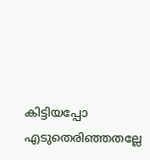കിട്ടിയപ്പോ എടുതെരിഞ്ഞതല്ലേ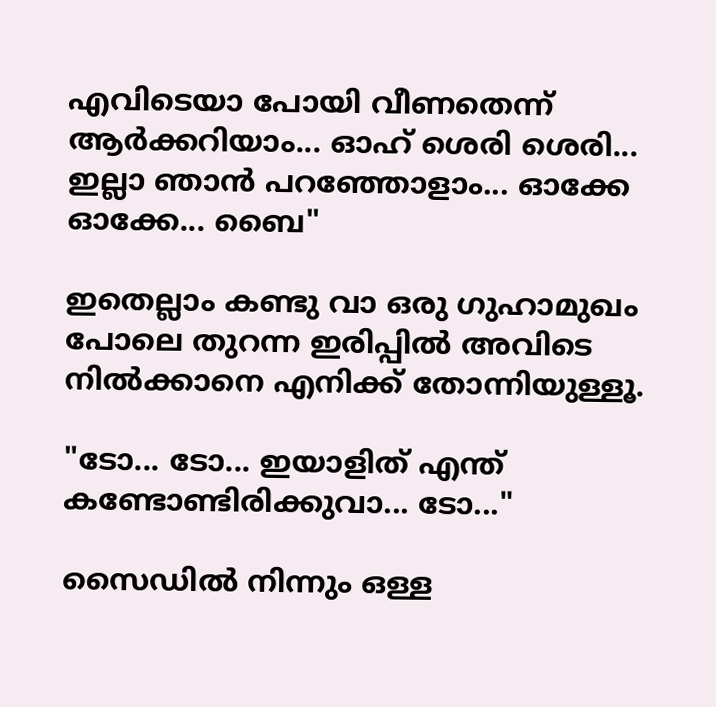എവിടെയാ പോയി വീണതെന്ന് ആര്‍ക്കറിയാം... ഓഹ് ശെരി ശെരി... ഇല്ലാ ഞാന്‍ പറഞ്ഞോളാം... ഓക്കേ ഓക്കേ... ബൈ"

ഇതെല്ലാം കണ്ടു വാ ഒരു ഗുഹാമുഖം പോലെ തുറന്ന ഇരിപ്പില്‍ അവിടെ നില്‍ക്കാനെ എനിക്ക് തോന്നിയുള്ളൂ.

"ടോ... ടോ... ഇയാളിത് എന്ത് കണ്ടോണ്ടിരിക്കുവാ... ടോ..."

സൈഡില്‍ നിന്നും ഒള്ള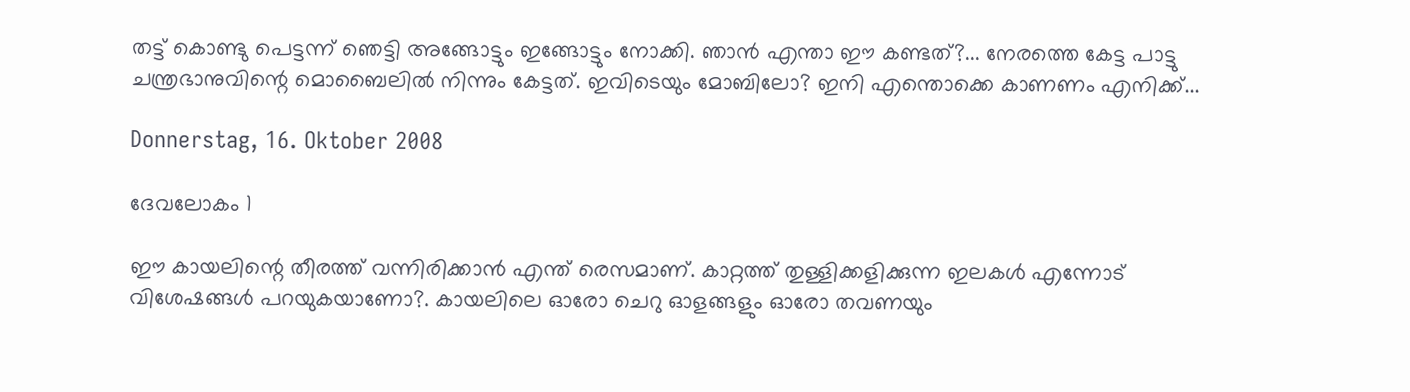തട്ട് കൊണ്ടു പെട്ടന്ന് ഞെട്ടി അങ്ങോട്ടും ഇങ്ങോട്ടും നോക്കി. ഞാന്‍ എന്താ ഈ കണ്ടത്?... നേരത്തെ കേട്ട പാട്ടു ചന്ത്രഭാനുവിന്റെ മൊബൈലില്‍ നിന്നും കേട്ടത്. ഇവിടെയും മോബിലോ? ഇനി എന്തൊക്കെ കാണണം എനിക്ക്...

Donnerstag, 16. Oktober 2008

ദേവലോകം 1

ഈ കായലിന്റെ തീരത്ത് വന്നിരിക്കാന്‍ എന്ത് രെസമാണ്. കാറ്റത്ത് തുള്ളിക്കളിക്കുന്ന ഇലകള്‍ എന്നോട് വിശേഷങ്ങള്‍ പറയുകയാണോ?. കായലിലെ ഓരോ ചെറു ഓളങ്ങളും ഓരോ തവണയും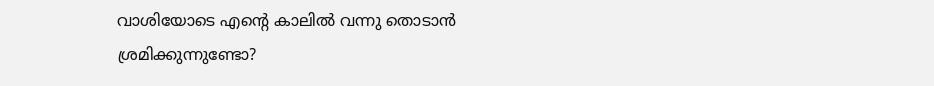വാശിയോടെ എന്റെ കാലില്‍ വന്നു തൊടാന്‍ ശ്രമിക്കുന്നുണ്ടോ?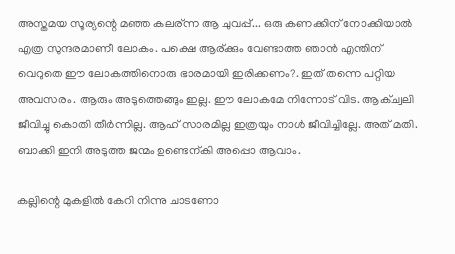അസ്തമയ സൂര്യന്റെ മഞ്ഞ കലര്ന്ന ആ ചുവപ്പ്... ഒരു കണക്കിന് നോക്കിയാല്‍ എത്ര സുന്ദരമാണീ ലോകം. പക്ഷെ ആര്ക്കും വേണ്ടാത്ത ഞാന്‍ എന്തിന് വെറുതെ ഈ ലോകത്തിനൊരു ഭാരമായി ഇരിക്കണം?. ഇത് തന്നെ പറ്റിയ അവസരം. ആരും അടുത്തെങ്ങും ഇല്ല. ഈ ലോകമേ നിന്നോട് വിട. ആക്ച്വലി ജീവിച്ചു കൊതി തീര്‍ന്നില്ല. ആഹ് സാരമില്ല ഇത്രയും നാള്‍ ജീവിച്ചില്ലേ. അത് മതി. ബാക്കി ഇനി അടുത്ത ജന്മം ഉണ്ടെന്കി അപ്പൊ ആവാം.

കല്ലിന്റെ മുകളില്‍ കേറി നിന്നു ചാടണോ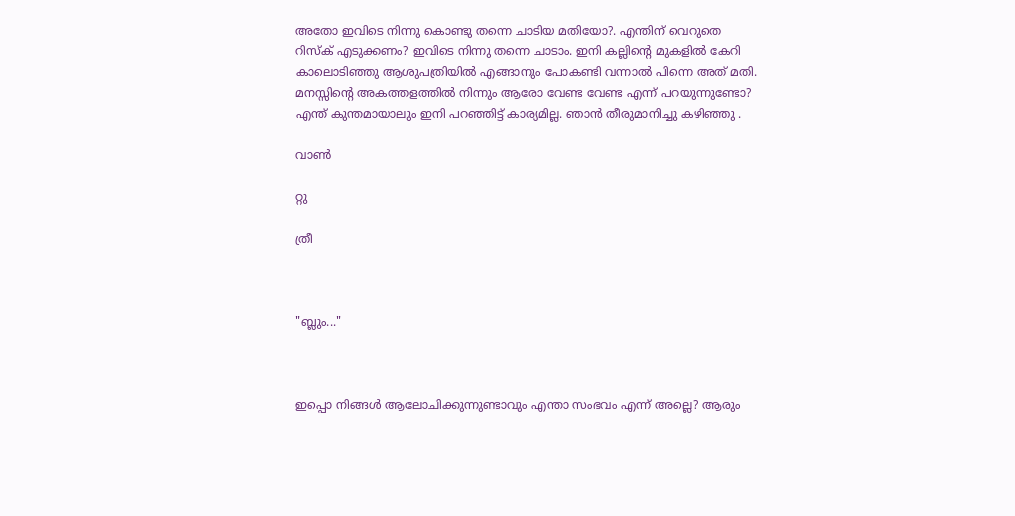അതോ ഇവിടെ നിന്നു കൊണ്ടു തന്നെ ചാടിയ മതിയോ?. എന്തിന് വെറുതെ റിസ്ക് എടുക്കണം? ഇവിടെ നിന്നു തന്നെ ചാടാം. ഇനി കല്ലിന്റെ മുകളില്‍ കേറി കാലൊടിഞ്ഞു ആശുപത്രിയില്‍ എങ്ങാനും പോകണ്ടി വന്നാല്‍ പിന്നെ അത് മതി. മനസ്സിന്റെ അകത്തളത്തില്‍ നിന്നും ആരോ വേണ്ട വേണ്ട എന്ന് പറയുന്നുണ്ടോ? എന്ത് കുന്തമായാലും ഇനി പറഞ്ഞിട്ട് കാര്യമില്ല. ഞാന്‍ തീരുമാനിച്ചു കഴിഞ്ഞു .

വാണ്‍

റ്റു

ത്രീ



"ബ്ലും..."



ഇപ്പൊ നിങ്ങള്‍ ആലോചിക്കുന്നുണ്ടാവും എന്താ സംഭവം എന്ന് അല്ലെ? ആരും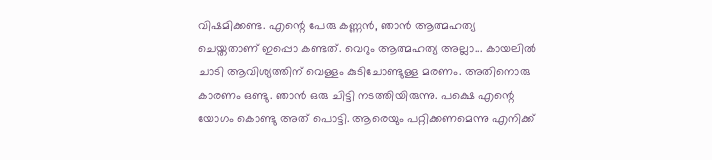വിഷമിക്കണ്ട. എന്റെ പേരു കണ്ണന്‍, ഞാന്‍ ആത്മഹത്യ ചെയ്തതാണ് ഇപ്പൊ കണ്ടത്. വെറും ആത്മഹത്യ അല്ലാ... കായലില്‍ ചാടി ആവിശ്യത്തിന് വെള്ളം കുടിചോണ്ടുള്ള മരണം. അതിനൊരു കാരണം ഒണ്ടു. ഞാന്‍ ഒരു ചിട്ടി നടത്തിയിരുന്നു. പക്ഷെ എന്റെ യോഗം കൊണ്ടു അത് പൊട്ടി. ആരെയും പറ്റിക്കണമെന്നു എനിക്ക്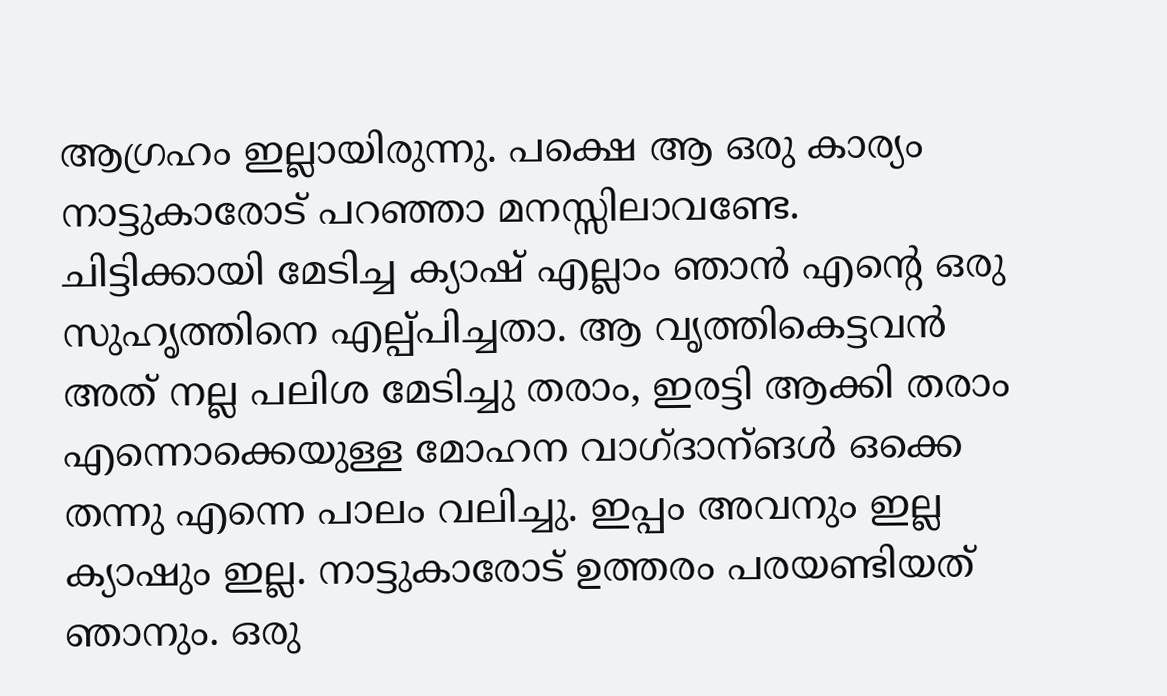ആഗ്രഹം ഇല്ലായിരുന്നു. പക്ഷെ ആ ഒരു കാര്യം നാട്ടുകാരോട് പറഞ്ഞാ മനസ്സിലാവണ്ടേ. ചിട്ടിക്കായി മേടിച്ച ക്യാഷ് എല്ലാം ഞാന്‍ എന്റെ ഒരു സുഹൃത്തിനെ എല്പ്പിച്ചതാ. ആ വൃത്തികെട്ടവന്‍ അത് നല്ല പലിശ മേടിച്ചു തരാം, ഇരട്ടി ആക്കി തരാം എന്നൊക്കെയുള്ള മോഹന വാഗ്ദാന്ങള്‍ ഒക്കെ തന്നു എന്നെ പാലം വലിച്ചു. ഇപ്പം അവനും ഇല്ല ക്യാഷും ഇല്ല. നാട്ടുകാരോട് ഉത്തരം പരയണ്ടിയത് ഞാനും. ഒരു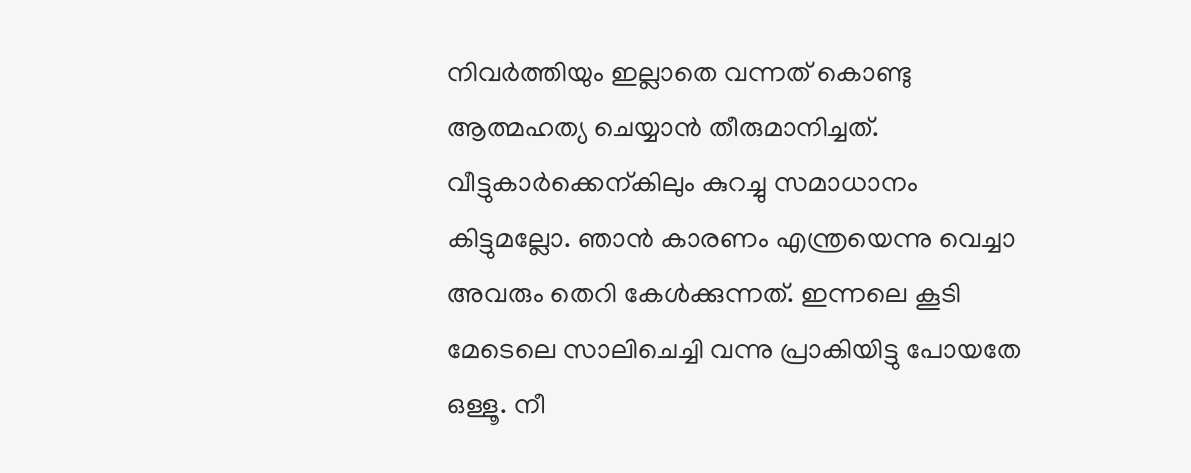നിവര്‍ത്തിയും ഇല്ലാതെ വന്നത് കൊണ്ടു ആത്മഹത്യ ചെയ്യാന്‍ തീരുമാനിച്ചത്. വീട്ടുകാര്‍ക്കെന്കിലും കുറച്ചു സമാധാനം കിട്ടുമല്ലോ. ഞാന്‍ കാരണം എന്ത്രയെന്നു വെച്ചാ അവരും തെറി കേള്‍ക്കുന്നത്. ഇന്നലെ കൂടി മേടെലെ സാലിചെച്ചി വന്നു പ്രാകിയിട്ടു പോയതേ ഒള്ളൂ. നീ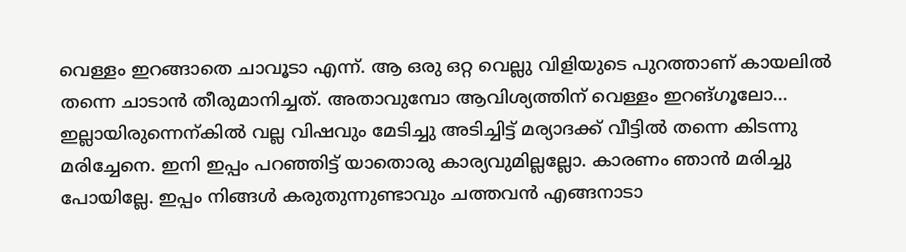വെള്ളം ഇറങ്ങാതെ ചാവൂടാ എന്ന്. ആ ഒരു ഒറ്റ വെല്ലു വിളിയുടെ പുറത്താണ് കായലില്‍ തന്നെ ചാടാന്‍ തീരുമാനിച്ചത്. അതാവുമ്പോ ആവിശ്യത്തിന് വെള്ളം ഇറങ്ഗൂലോ... ഇല്ലായിരുന്നെന്കില്‍ വല്ല വിഷവും മേടിച്ചു അടിച്ചിട്ട് മര്യാദക്ക് വീട്ടില്‍ തന്നെ കിടന്നു മരിച്ചേനെ. ഇനി ഇപ്പം പറഞ്ഞിട്ട് യാതൊരു കാര്യവുമില്ലല്ലോ. കാരണം ഞാന്‍ മരിച്ചു പോയില്ലേ. ഇപ്പം നിങ്ങള്‍ കരുതുന്നുണ്ടാവും ചത്തവന്‍ എങ്ങനാടാ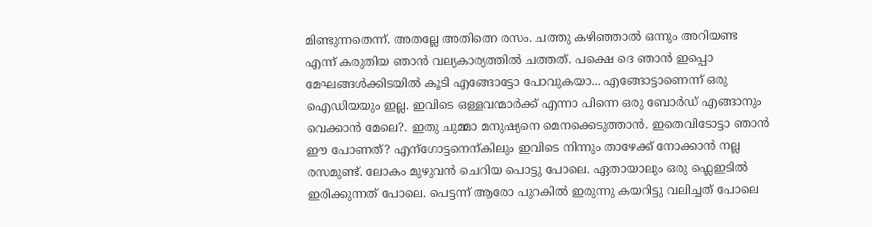മിണ്ടുന്നതെന്ന്. അതല്ലേ അതിത്നെ രസം. ചത്തു കഴിഞ്ഞാല്‍ ഒന്നും അറിയണ്ട എന്ന് കരുതിയ ഞാന്‍ വല്യകാര്യത്തില്‍ ചത്തത്. പക്ഷെ ദെ ഞാന്‍ ഇപ്പൊ മേഘങ്ങള്‍ക്കിടയില്‍ കൂടി എങ്ങോട്ടോ പോവുകയാ... എങ്ങോട്ടാണെന്ന് ഒരു ഐഡിയയും ഇല്ല. ഇവിടെ ഒള്ളവന്മാര്‍ക്ക് എന്നാ പിന്നെ ഒരു ബോര്‍ഡ് എങ്ങാനും വെക്കാന്‍ മേലെ?. ഇതു ചുമ്മാ മനുഷ്യനെ മെനക്കെടുത്താന്‍. ഇതെവിടോട്ടാ ഞാന്‍ ഈ പോണത്? എന്ഗോട്ടനെന്കിലും ഇവിടെ നിന്നും താഴേക്ക് നോക്കാന്‍ നല്ല രസമുണ്ട്. ലോകം മുഴുവന്‍ ചെറിയ പൊട്ടു പോലെ. ഏതായാലും ഒരു ഫ്ലെഇടില്‍ ഇരിക്കുന്നത് പോലെ. പെട്ടന്ന് ആരോ പുറകില്‍ ഇരുന്നു കയറിട്ടു വലിച്ചത് പോലെ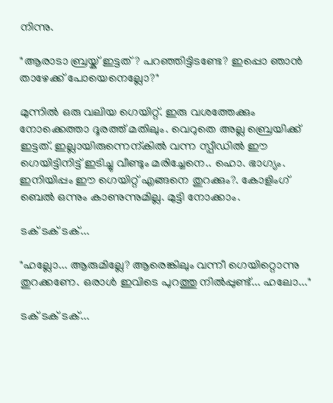നിന്നു.

"ആരാടാ ബ്രയ്ക് ഇട്ടത്? പറഞ്ഞിട്ടിടണ്ടേ? ഇപ്പൊ ഞാന്‍ താഴേക്ക് പോയെനെല്ലോ?"

മുന്നില്‍ ഒരു വലിയ ഗെയിറ്റ്. ഇരു വശത്തേക്കും നോക്കെത്താ ദൂരത്ത് മതിലും. വെറുതെ അല്ല ബ്രെയിക്ക് ഇട്ടത്. ഇല്ലായിരുന്നെന്കില്‍ വന്ന സ്പീഡില്‍ ഈ ഗെയിട്ടിനിട്ട് ഇടിച്ചു വീണ്ടും മരിച്ചേനെ.. ഹൊ. ഭാഗ്യം. ഇനിയിപ്പം ഈ ഗെയിറ്റ് എങ്ങനെ തുറക്കും?. കോളിംഗ് ബെല്‍ ഒന്നും കാണുന്നുമില്ല. മുട്ടി നോക്കാം.

ടക് ടക് ടക്...

"ഹല്ലോ... ആരുമില്ലേ? ആരെങ്കിലും വന്നീ ഗെയിറ്റൊന്നു തുറക്കണേ. ഒരാള്‍ ഇവിടെ പുറത്തു നില്‍പ്പുണ്ട്‌... ഹലോ..."

ടക് ടക് ടക്...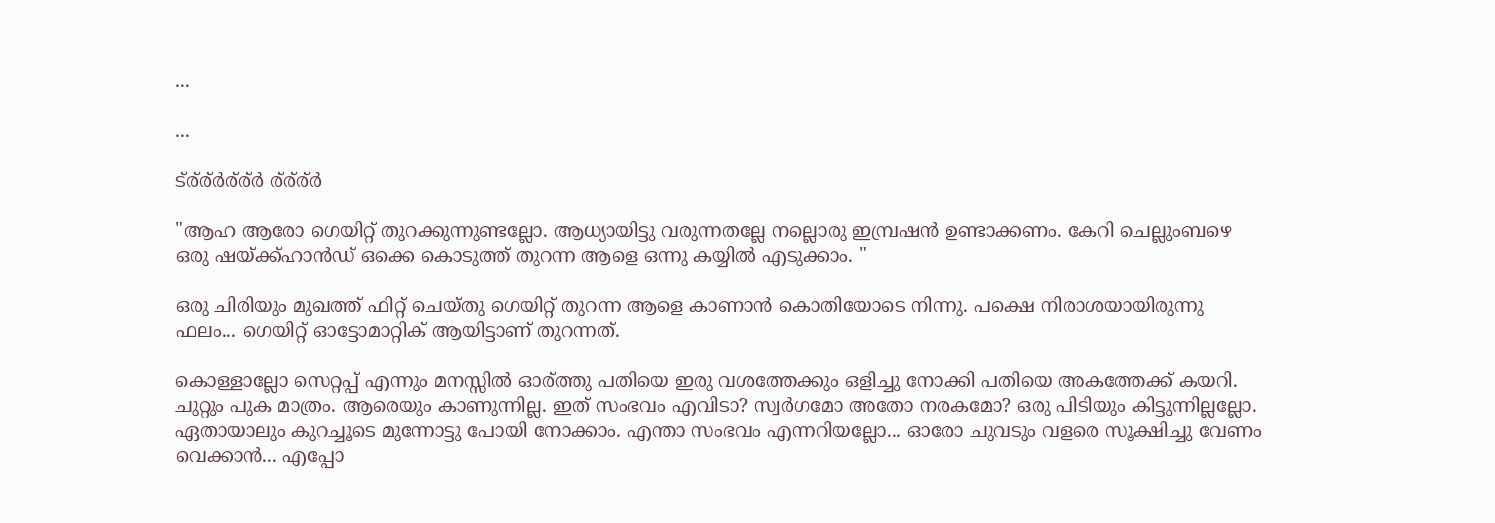...

...

ട്ര്ര്ര്‍ര്ര്ര്‍ ര്ര്ര്ര്‍

"ആഹ ആരോ ഗെയിറ്റ് തുറക്കുന്നുണ്ടല്ലോ. ആധ്യായിട്ടു വരുന്നതല്ലേ നല്ലൊരു ഇമ്പ്രഷന്‍ ഉണ്ടാക്കണം. കേറി ചെല്ലുംബഴെ ഒരു ഷയ്ക്ക്ഹാന്‍ഡ് ഒക്കെ കൊടുത്ത് തുറന്ന ആളെ ഒന്നു കയ്യില്‍ എടുക്കാം. "

ഒരു ചിരിയും മുഖത്ത് ഫിറ്റ് ചെയ്തു ഗെയിറ്റ് തുറന്ന ആളെ കാണാന്‍ കൊതിയോടെ നിന്നു. പക്ഷെ നിരാശയായിരുന്നു ഫലം... ഗെയിറ്റ് ഓട്ടോമാറ്റിക് ആയിട്ടാണ് തുറന്നത്.

കൊള്ളാല്ലോ സെറ്റപ്പ് എന്നും മനസ്സില്‍ ഓര്ത്തു പതിയെ ഇരു വശത്തേക്കും ഒളിച്ചു നോക്കി പതിയെ അകത്തേക്ക് കയറി. ചുറ്റും പുക മാത്രം. ആരെയും കാണുന്നില്ല. ഇത് സംഭവം എവിടാ? സ്വര്‍ഗമോ അതോ നരകമോ? ഒരു പിടിയും കിട്ടുന്നില്ലല്ലോ. ഏതായാലും കുറച്ചൂടെ മുന്നോട്ടു പോയി നോക്കാം. എന്താ സംഭവം എന്നറിയല്ലോ... ഓരോ ചുവടും വളരെ സൂക്ഷിച്ചു വേണം വെക്കാന്‍... എപ്പോ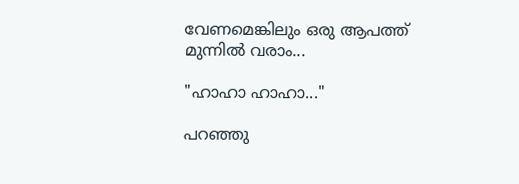വേണമെങ്കിലും ഒരു ആപത്ത് മുന്നില്‍ വരാം...

"ഹാഹാ ഹാഹാ..."

പറഞ്ഞു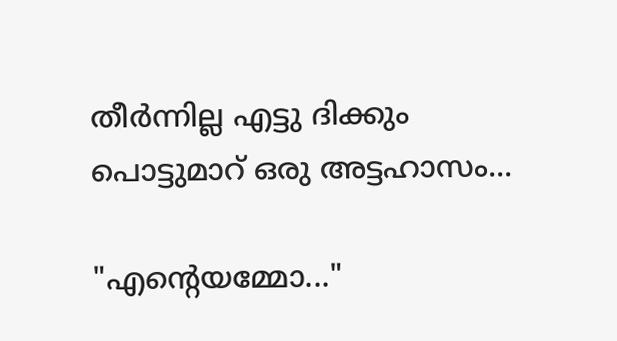തീര്‍ന്നില്ല എട്ടു ദിക്കും പൊട്ടുമാറ്‌ ഒരു അട്ടഹാസം...

"എന്റെയമ്മോ..."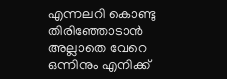എന്നലറി കൊണ്ടു തിരിഞ്ഞോടാന്‍ അല്ലാതെ വേറെ ഒന്നിനും എനിക്ക്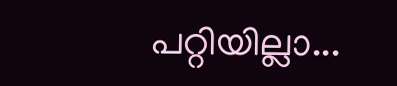പറ്റിയില്ലാ...